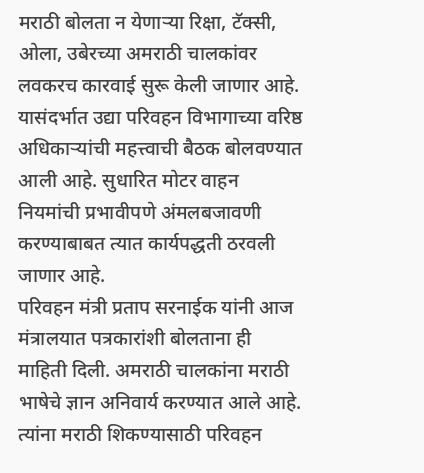मराठी बोलता न येणाऱ्या रिक्षा, टॅक्सी, ओला, उबेरच्या अमराठी चालकांवर लवकरच कारवाई सुरू केली जाणार आहे. यासंदर्भात उद्या परिवहन विभागाच्या वरिष्ठ अधिकाऱ्यांची महत्त्वाची बैठक बोलवण्यात आली आहे. सुधारित मोटर वाहन नियमांची प्रभावीपणे अंमलबजावणी करण्याबाबत त्यात कार्यपद्धती ठरवली जाणार आहे.
परिवहन मंत्री प्रताप सरनाईक यांनी आज मंत्रालयात पत्रकारांशी बोलताना ही माहिती दिली. अमराठी चालकांना मराठी भाषेचे ज्ञान अनिवार्य करण्यात आले आहे. त्यांना मराठी शिकण्यासाठी परिवहन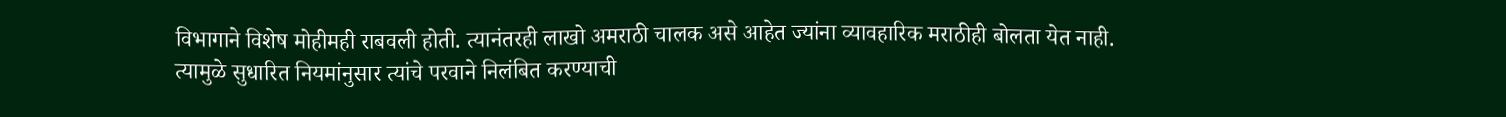विभागाने विशेष मोहीमही राबवली होती. त्यानंतरही लाखो अमराठी चालक असे आहेत ज्यांना व्यावहारिक मराठीही बोलता येत नाही. त्यामुळे सुधारित नियमांनुसार त्यांचे परवाने निलंबित करण्याची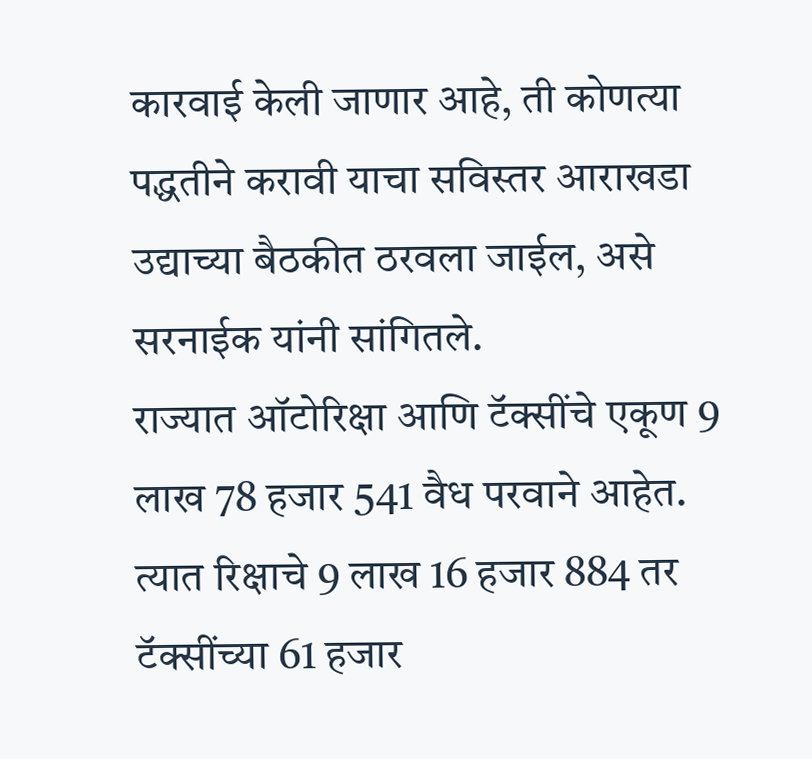कारवाई केली जाणार आहे, ती कोणत्या पद्धतीने करावी याचा सविस्तर आराखडा उद्याच्या बैठकीत ठरवला जाईल, असे सरनाईक यांनी सांगितले.
राज्यात ऑटोरिक्षा आणि टॅक्सींचे एकूण 9 लाख 78 हजार 541 वैध परवाने आहेत. त्यात रिक्षाचे 9 लाख 16 हजार 884 तर टॅक्सींच्या 61 हजार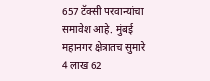657 टॅक्सी परवान्यांचा समावेश आहे. मुंबई महानगर क्षेत्रातच सुमारे 4 लाख 62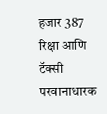हजार 387 रिक्षा आणि टॅक्सी परवानाधारक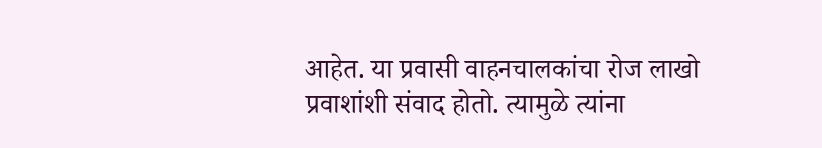आहेत. या प्रवासी वाहनचालकांचा रोज लाखो प्रवाशांशी संवाद होतो. त्यामुळे त्यांना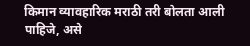किमान व्यावहारिक मराठी तरी बोलता आली पाहिजे, असे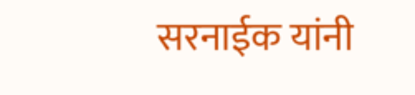सरनाईक यांनी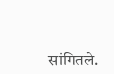सांगितले.